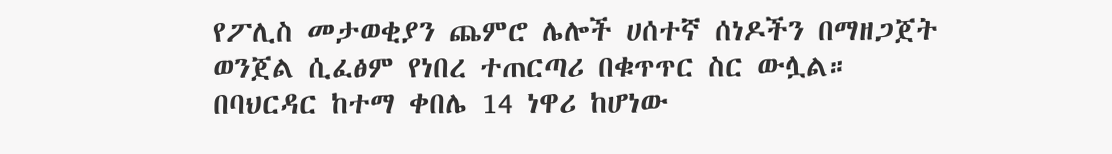የፖሊስ መታወቂያን ጨምሮ ሌሎች ሀሰተኛ ሰነዶችን በማዘጋጀት ወንጀል ሲፈፅም የነበረ ተጠርጣሪ በቁጥጥር ስር ውሏል።
በባህርዳር ከተማ ቀበሌ 14 ነዋሪ ከሆነው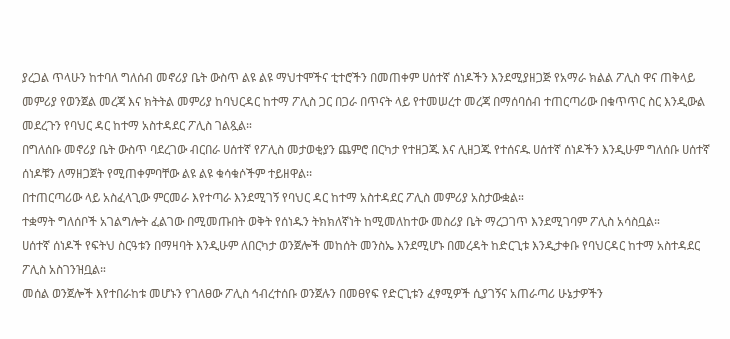ያረጋል ጥላሁን ከተባለ ግለሰብ መኖሪያ ቤት ውስጥ ልዩ ልዩ ማህተሞችና ቲተሮችን በመጠቀም ሀሰተኛ ሰነዶችን እንደሚያዘጋጅ የአማራ ክልል ፖሊስ ዋና ጠቅላይ መምሪያ የወንጀል መረጃ እና ክትትል መምሪያ ከባህርዳር ከተማ ፖሊስ ጋር በጋራ በጥናት ላይ የተመሠረተ መረጃ በማሰባሰብ ተጠርጣሪው በቁጥጥር ስር እንዲውል መደረጉን የባህር ዳር ከተማ አስተዳደር ፖሊስ ገልጿል።
በግለሰቡ መኖሪያ ቤት ውስጥ ባደረገው ብርበራ ሀሰተኛ የፖሊስ መታወቂያን ጨምሮ በርካታ የተዘጋጁ እና ሊዘጋጁ የተሰናዱ ሀሰተኛ ሰነዶችን እንዲሁም ግለሰቡ ሀሰተኛ ሰነዶቹን ለማዘጋጀት የሚጠቀምባቸው ልዩ ልዩ ቁሳቁሶችም ተይዘዋል፡፡
በተጠርጣሪው ላይ አስፈላጊው ምርመራ እየተጣራ እንደሚገኝ የባህር ዳር ከተማ አስተዳደር ፖሊስ መምሪያ አስታውቋል።
ተቋማት ግለሰቦች አገልግሎት ፈልገው በሚመጡበት ወቅት የሰነዱን ትክክለኛነት ከሚመለከተው መስሪያ ቤት ማረጋገጥ እንደሚገባም ፖሊስ አሳስቧል።
ሀሰተኛ ሰነዶች የፍትህ ስርዓቱን በማዛባት እንዲሁም ለበርካታ ወንጀሎች መከሰት መንስኤ እንደሚሆኑ በመረዳት ከድርጊቱ እንዲታቀቡ የባህርዳር ከተማ አስተዳደር ፖሊስ አስገንዝቧል።
መሰል ወንጀሎች እየተበራከቱ መሆኑን የገለፀው ፖሊስ ኅብረተሰቡ ወንጀሉን በመፀየፍ የድርጊቱን ፈፃሚዎች ሲያገኝና አጠራጣሪ ሁኔታዎችን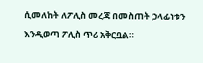ሲመለከት ለፖሊስ መረጃ በመስጠት ኃላፊነቱን እንዲወጣ ፖሊስ ጥሪ አቅርቧል።